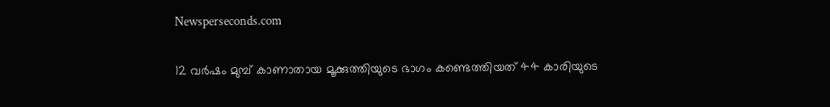Newsperseconds.com

12 വര്‍ഷം മുമ്പ് കാണാതായ മൂക്കുത്തിയുടെ ഭാഗം കണ്ടെത്തിയത് 44 കാരിയുടെ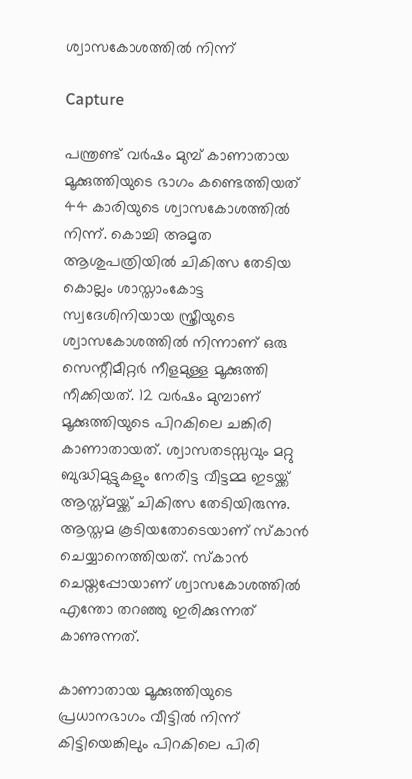ശ്വാസകോശത്തില്‍ നിന്ന്

Capture

പന്ത്രണ്ട് വര്‍ഷം മുമ്പ് കാണാതായ മൂക്കുത്തിയുടെ ഭാഗം കണ്ടെത്തിയത് 44 കാരിയുടെ ശ്വാസകോശത്തില്‍ നിന്ന്. കൊച്ചി അമൃത ആശുപത്രിയില്‍ ചികിത്സ തേടിയ കൊല്ലം ശാസ്താംകോട്ട സ്വദേശിനിയായ സ്ത്രീയുടെ ശ്വാസകോശത്തില്‍ നിന്നാണ് ഒരു സെന്റീമീറ്റര്‍ നീളമുള്ള മൂക്കുത്തി നീക്കിയത്. 12 വര്‍ഷം മുമ്പാണ് മൂക്കുത്തിയുടെ പിറകിലെ ചങ്കിരി കാണാതായത്. ശ്വാസതടസ്സവും മറ്റു ബുദ്ധിമുട്ടുകളും നേരിട്ട വീട്ടമ്മ ഇടയ്ക്ക് ആസ്ത്മയ്ക്ക് ചികിത്സ തേടിയിരുന്നു. ആസ്തമ കൂടിയതോടെയാണ് സ്‌കാന്‍ ചെയ്യാനെത്തിയത്. സ്‌കാന്‍ ചെയ്തപ്പോയാണ് ശ്വാസകോശത്തില്‍ എന്തോ തറഞ്ഞു ഇരിക്കുന്നത് കാണുന്നത്.

കാണാതായ മൂക്കുത്തിയുടെ പ്രധാനഭാഗം വീട്ടില്‍ നിന്ന് കിട്ടിയെങ്കിലും പിറകിലെ പിരി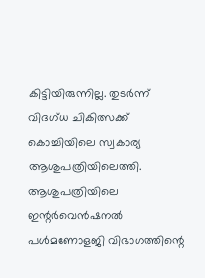കിട്ടിയിരുന്നില്ല. തുടര്‍ന്ന് വിദഗ്ധ ചികിത്സക്ക് കൊച്ചിയിലെ സ്വകാര്യ ആശുപത്രിയിലെത്തി. ആശുപത്രിയിലെ ഇന്റര്‍വെന്‍ഷനല്‍ പള്‍മണോളജി വിഭാഗത്തിന്റെ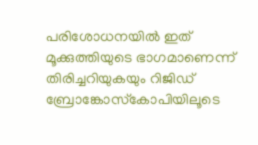പരിശോധനയില്‍ ഇത് മൂക്കുത്തിയുടെ ഭാഗമാണെന്ന് തിരിച്ചറിയുകയും റിജിഡ് ബ്രോങ്കോസ്‌കോപിയിലൂടെ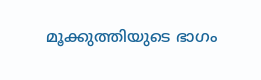മൂക്കുത്തിയുടെ ഭാഗം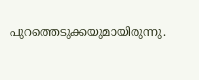പുറത്തെടുക്കയുമായിരുന്നു.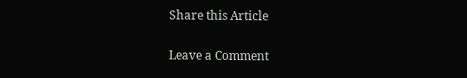Share this Article

Leave a Comment